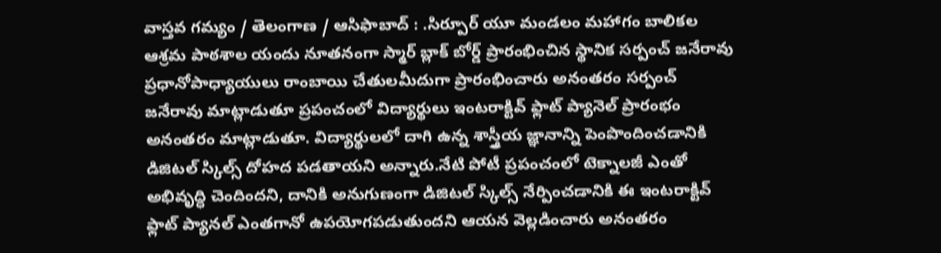వాస్తవ గమ్యం / తెలంగాణ / ఆసిఫాబాద్ : .సిర్పూర్ యూ మండలం మహాగం బాలికల ఆశ్రమ పాఠశాల యందు నూతనంగా స్మార్ బ్లాక్ బోర్డ్ ప్రారంభించిన స్థానిక సర్పంచ్ జనేరావు ప్రధానోపాధ్యాయులు రాంబాయి చేతులమీదుగా ప్రారంభించారు అనంతరం సర్పంచ్ జనేరావు మాట్లాడుతూ ప్రపంచంలో విద్యార్థులు ఇంటరాక్టివ్ ఫ్లాట్ ప్యానెల్ ప్రారంభం అనంతరం మాట్లాడుతూ. విద్యార్థులలో దాగి ఉన్న శాస్త్రీయ జ్ఞానాన్ని పెంపొందించడానికి డిజిటల్ స్కిల్స్ దోహద పడతాయని అన్నారు.నేటి పోటీ ప్రపంచంలో టెక్నాలజీ ఎంతో అభివృద్ధి చెందిందని, దానికి అనుగుణంగా డిజిటల్ స్కిల్స్ నేర్పించడానికి ఈ ఇంటరాక్టివ్ ఫ్లాట్ ప్యానల్ ఎంతగానో ఉపయోగపడుతుందని ఆయన వెల్లడించారు అనంతరం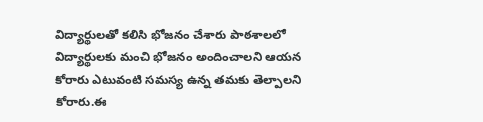విద్యార్థులతో కలిసి భోజనం చేశారు పాఠశాలలో విద్యార్థులకు మంచి భోజనం అందించాలని ఆయన కోరారు ఎటువంటి సమస్య ఉన్న తమకు తెల్పాలని కోరారు.ఈ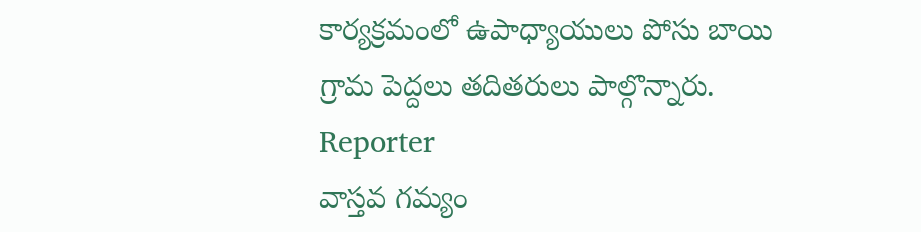కార్యక్రమంలో ఉపాధ్యాయులు పోసు బాయి గ్రామ పెద్దలు తదితరులు పాల్గొన్నారు.
Reporter
వాస్తవ గమ్యం